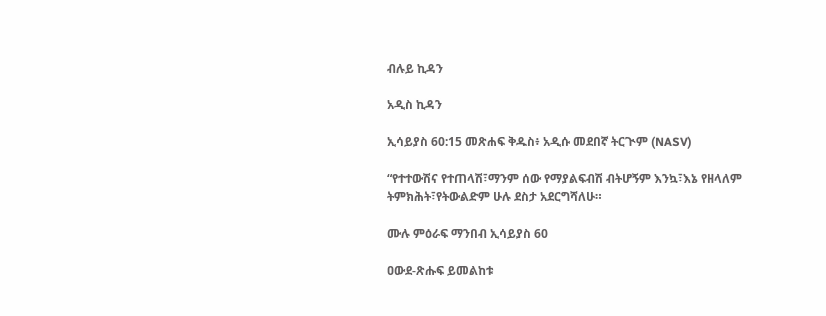ብሉይ ኪዳን

አዲስ ኪዳን

ኢሳይያስ 60:15 መጽሐፍ ቅዱስ፥ አዲሱ መደበኛ ትርጒም (NASV)

“የተተውሽና የተጠላሽ፣ማንም ሰው የማያልፍብሽ ብትሆኝም እንኳ፣እኔ የዘላለም ትምክሕት፣የትውልድም ሁሉ ደስታ አደርግሻለሁ።

ሙሉ ምዕራፍ ማንበብ ኢሳይያስ 60

ዐውደ-ጽሑፍ ይመልከቱ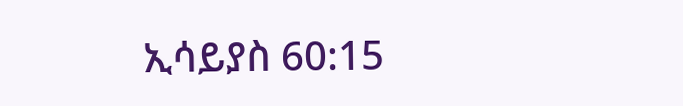ኢሳይያስ 60:15